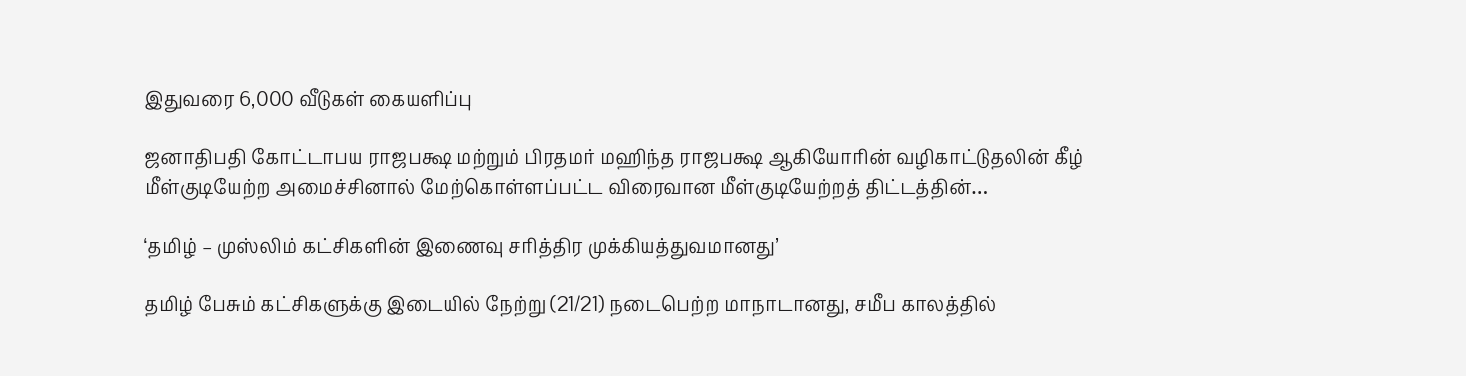இதுவரை 6,000 வீடுகள் கையளிப்பு

ஜனாதிபதி கோட்டாபய ராஜபக்ஷ மற்றும் பிரதமர் மஹிந்த ராஜபக்ஷ ஆகியோரின் வழிகாட்டுதலின் கீழ் மீள்குடியேற்ற அமைச்சினால் மேற்கொள்ளப்பட்ட விரைவான மீள்குடியேற்றத் திட்டத்தின்…

‘தமிழ் – முஸ்லிம் கட்சிகளின் இணைவு சரித்திர முக்கியத்துவமானது’

தமிழ் பேசும் கட்சிகளுக்கு இடையில் நேற்று (21/21) நடைபெற்ற மாநாடானது, சமீப காலத்தில்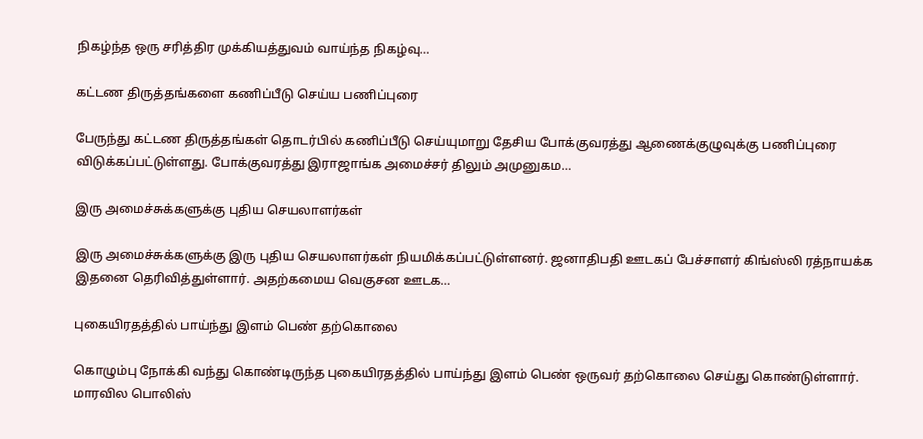நிகழ்ந்த ஒரு சரித்திர முக்கியத்துவம் வாய்ந்த நிகழ்வு…

கட்டண திருத்தங்களை கணிப்பீடு செய்ய பணிப்புரை

பேருந்து கட்டண திருத்தங்கள் தொடர்பில் கணிப்பீடு செய்யுமாறு தேசிய போக்குவரத்து ஆணைக்குழுவுக்கு பணிப்புரை விடுக்கப்பட்டுள்ளது. போக்குவரத்து இராஜாங்க அமைச்சர் திலும் அமுனுகம…

இரு அமைச்சுக்களுக்கு புதிய செயலாளர்கள்

இரு அமைச்சுக்களுக்கு இரு புதிய செயலாளர்கள் நியமிக்கப்பட்டுள்ளனர். ஜனாதிபதி ஊடகப் பேச்சாளர் கிங்ஸ்லி ரத்நாயக்க இதனை தெரிவித்துள்ளார். அதற்கமைய வெகுசன ஊடக…

புகையிரதத்தில் பாய்ந்து இளம் பெண் தற்கொலை

கொழும்பு நோக்கி வந்து கொண்டிருந்த புகையிரதத்தில் பாய்ந்து இளம் பெண் ஒருவர் தற்கொலை செய்து கொண்டுள்ளார். மாரவில பொலிஸ்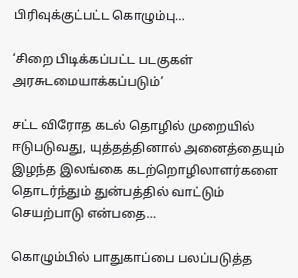பிரிவுக்குட்பட்ட கொழும்பு…

‘சிறை பிடிக்கப்பட்ட படகுகள் அரசுடமையாக்கப்படும்’

சட்ட விரோத கடல் தொழில் முறையில் ஈடுபடுவது, யுத்தத்தினால் அனைத்தையும் இழந்த இலங்கை கடற்றொழிலாளர்களை தொடர்ந்தும் துன்பத்தில் வாட்டும் செயற்பாடு என்பதை…

கொழும்பில் பாதுகாப்பை பலப்படுத்த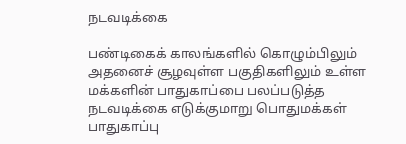நடவடிக்கை

பண்டிகைக் காலங்களில் கொழும்பிலும் அதனைச் சூழவுள்ள பகுதிகளிலும் உள்ள மக்களின் பாதுகாப்பை பலப்படுத்த நடவடிக்கை எடுக்குமாறு பொதுமக்கள் பாதுகாப்பு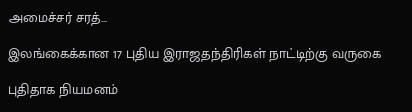அமைச்சர் சரத்…

இலங்கைக்கான 17 புதிய இராஜதந்திரிகள் நாட்டிற்கு வருகை

புதிதாக நியமனம்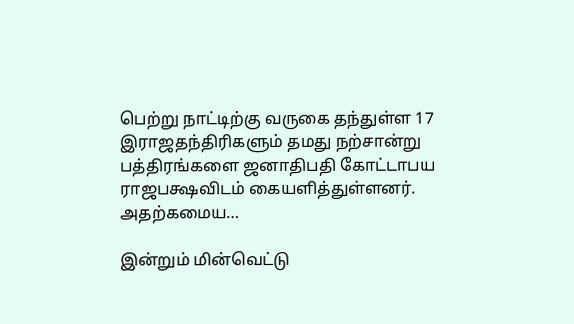பெற்று நாட்டிற்கு வருகை தந்துள்ள 17 இராஜதந்திரிகளும் தமது நற்சான்று பத்திரங்களை ஜனாதிபதி கோட்டாபய ராஜபக்ஷவிடம் கையளித்துள்ளனர். அதற்கமைய…

இன்றும் மின்வெட்டு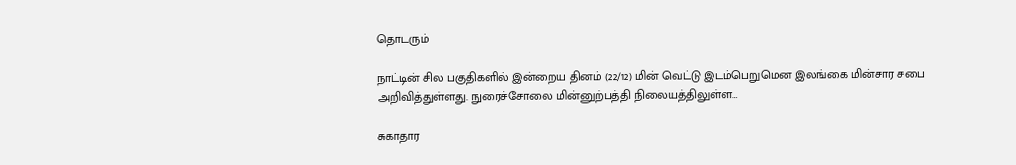தொடரும்

நாட்டின் சில பகுதிகளில் இன்றைய தினம் (22/12) மின் வெட்டு இடம்பெறுமென இலங்கை மின்சார சபை அறிவித்துள்ளது. நுரைச்சோலை மின்னுற்பத்தி நிலையத்திலுள்ள…

சுகாதார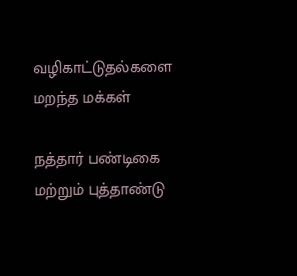வழிகாட்டுதல்களை மறந்த மக்கள்

நத்தார் பண்டிகை மற்றும் புத்தாண்டு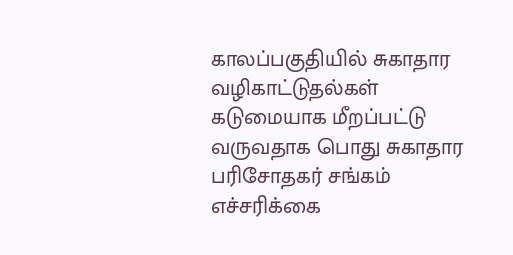காலப்பகுதியில் சுகாதார வழிகாட்டுதல்கள் கடுமையாக மீறப்பட்டு வருவதாக பொது சுகாதார பரிசோதகர் சங்கம் எச்சரிக்கை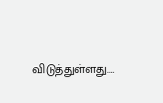விடுத்துள்ளது.…